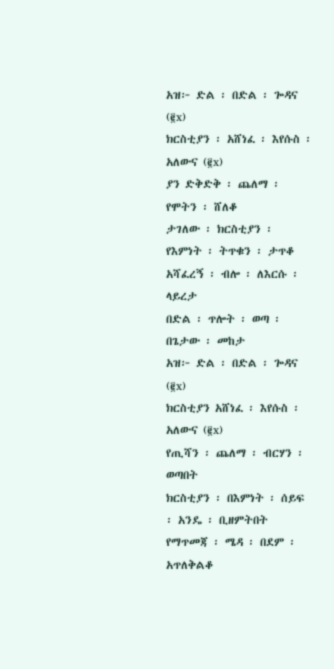አዝ፦ ድል ፡ በድል ፡ ጐዳና (፪x)
ክርስቲያን ፡ አሸነፈ ፡ እየሱስ ፡ አለውና (፪x)
ያን ድቅድቅ ፡ ጨለማ ፡ የሞትን ፡ ሸለቆ
ታገለው ፡ ክርስቲያን ፡ የእምነት ፡ ትጥቁን ፡ ታጥቆ
አሻፈረኝ ፡ ብሎ ፡ ለእርሱ ፡ ላይረታ
በድል ፡ ጥሎት ፡ ወጣ ፡ በጌታው ፡ መከታ
አዝ፦ ድል ፡ በድል ፡ ጐዳና (፪x)
ክርስቲያን አሸነፈ ፡ እየሱስ ፡ አለውና (፪x)
የጢሻን ፡ ጨለማ ፡ ብርሃን ፡ ወጣበት
ክርስቲያን ፡ በእምነት ፡ ሰይፍ ፡ አንዴ ፡ ቢዘምትበት
የማጥመጃ ፡ ሜዳ ፡ በደም ፡ አጥለቅልቆ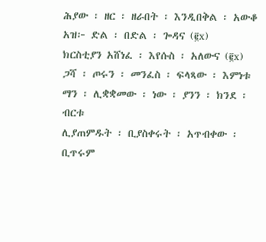ሕያው ፡ ዘር ፡ ዘራበት ፡ እንዲበቅል ፡ አውቆ
አዝ፦ ድል ፡ በድል ፡ ጐዳና (፪x)
ክርስቲያን አሸነፈ ፡ እየሱስ ፡ አለውና (፪x)
ጋሻ ፡ ጦሩን ፡ መንፈስ ፡ ፍላጻው ፡ እምነቱ
ማን ፡ ሊቋቋመው ፡ ነው ፡ ያንን ፡ ክንደ ፡ ብርቱ
ሊያጠምዱት ፡ ቢያስቀሩት ፡ አጥብቀው ፡ ቢጥሩም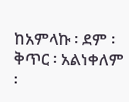ከአምላኩ ፡ ደም ፡ ቅጥር ፡ አልነቀለም ፡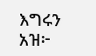እግሩን
አዝ፦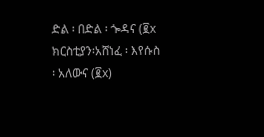ድል ፡ በድል ፡ ጐዳና (፪x
ክርስቲያን፡አሸነፈ ፡ እየሱስ ፡ አለውና (፪x)